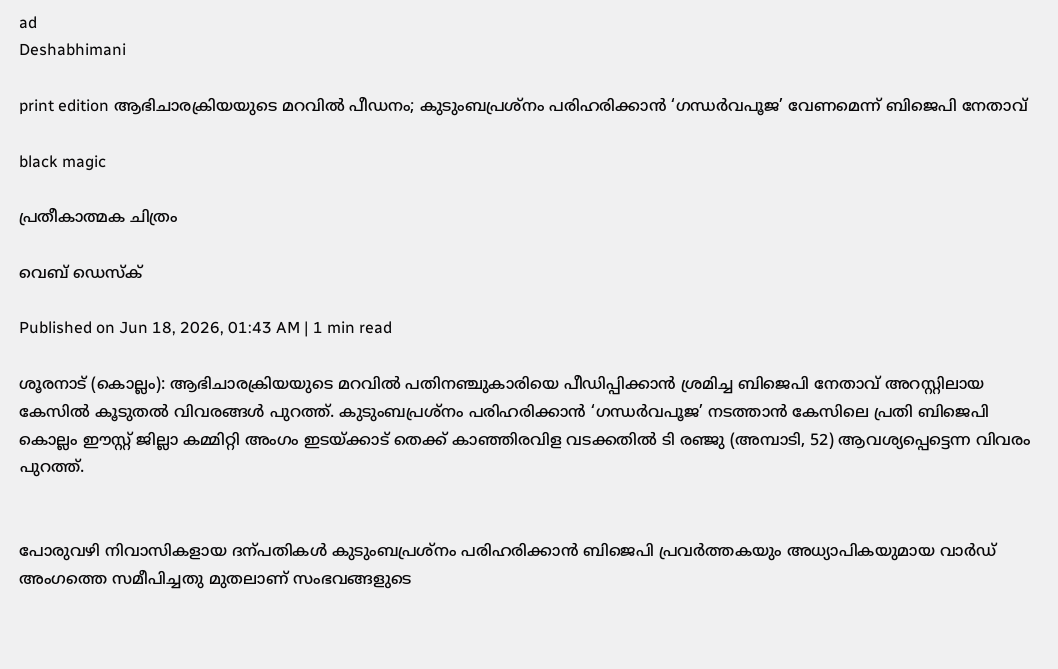ad
Deshabhimani

print edition ആഭിചാരക്രിയയുടെ മറവിൽ പീഡനം; കുടുംബപ്രശ്‌നം പരിഹരിക്കാൻ ‘ഗന്ധർവപൂജ’ വേണമെന്ന്‌ ബിജെപി നേതാവ്‌

black magic

പ്രതീകാത്മക ചിത്രം

വെബ് ഡെസ്ക്

Published on Jun 18, 2026, 01:43 AM | 1 min read

ശൂരനാട് (കൊല്ലം): ആഭിചാരക്രിയയുടെ മറവിൽ പതിനഞ്ചുകാരിയെ പീഡിപ്പിക്കാൻ ശ്രമിച്ച ബിജെപി നേതാവ്‌ അറസ്റ്റിലായ കേസിൽ കൂടുതൽ വിവരങ്ങൾ പുറത്ത്‌. കുടുംബപ്രശ്നം പരിഹരിക്കാൻ ‘ഗന്ധർവപൂജ’ നടത്താൻ കേസിലെ പ്രതി ബിജെപി കൊല്ലം ഇ‍ൗസ്റ്റ്‌ ജില്ലാ കമ്മിറ്റി അംഗം ഇടയ്ക്കാട് തെക്ക് കാഞ്ഞിരവിള വടക്കതിൽ ടി രഞ്ജു (അമ്പാടി, 52) ആവശ്യപ്പെട്ടെന്ന വിവരം പുറത്ത്‌.


പോരുവഴി നിവാസികളായ ദന്പതികൾ കുടുംബപ്രശ്നം പരിഹരിക്കാൻ ബിജെപി പ്രവർത്തകയും അധ്യാപികയുമായ വാർഡ് അംഗത്തെ സമീപിച്ചതു മുതലാണ്‌ സംഭവങ്ങളുടെ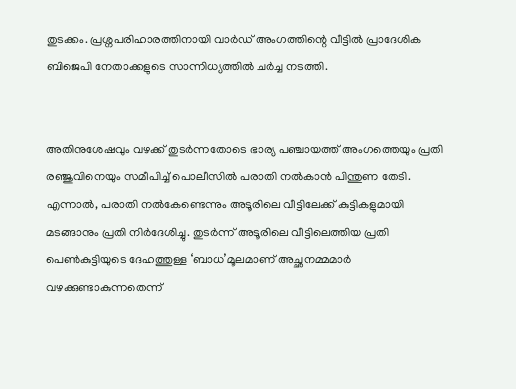തുടക്കം. പ്രശ്നപരിഹാരത്തിനായി വാർഡ് അംഗത്തിന്റെ വീട്ടിൽ പ്രാദേശിക ബിജെപി നേതാക്കളുടെ സാന്നിധ്യത്തിൽ ചർച്ച നടത്തി.


അതിനുശേഷവും വഴക്ക് തുടർന്നതോടെ ഭാര്യ പഞ്ചായത്ത് അംഗത്തെയും പ്രതി രഞ്ജുവിനെയും സമീപിച്ച് പൊലീസിൽ പരാതി നൽകാൻ പിന്തുണ തേടി. എന്നാൽ, പരാതി നൽകേണ്ടെന്നും അടൂരിലെ വീട്ടിലേക്ക് കുട്ടികളുമായി മടങ്ങാനും പ്രതി നിർദേശിച്ചു. തുടർന്ന് അടൂരിലെ വീട്ടിലെത്തിയ പ്രതി പെൺകുട്ടിയുടെ ദേഹത്തുള്ള ‘ബാധ’മൂലമാണ് അച്ഛനമ്മമാർ വഴക്കുണ്ടാകുന്നതെന്ന്‌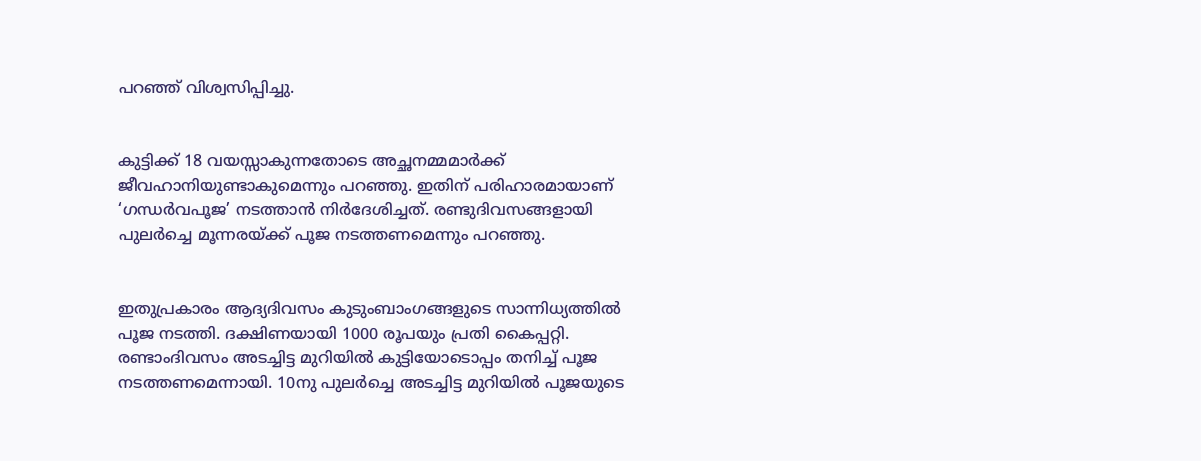പറഞ്ഞ്‌ വിശ്വസിപ്പിച്ചു.


കുട്ടിക്ക് 18 വയസ്സാകുന്നതോടെ അച്ഛനമ്മമാർക്ക് ജീവഹാനിയുണ്ടാകുമെന്നും പറഞ്ഞു. ഇതിന്‌ പരിഹാരമായാണ്‌ ‘ഗന്ധർവപൂജ’ നടത്താൻ നിർദേശിച്ചത്‌. രണ്ടുദിവസങ്ങളായി പുലർച്ചെ മൂന്നരയ്‌ക്ക്‌ പൂജ നടത്തണമെന്നും പറഞ്ഞു.


ഇതുപ്രകാരം ആദ്യദിവസം കുടുംബാംഗങ്ങളുടെ സാന്നിധ്യത്തിൽ പൂജ നടത്തി. ദക്ഷിണയായി 1000 രൂപയും പ്രതി കൈപ്പറ്റി. രണ്ടാംദിവസം അടച്ചിട്ട മുറിയിൽ കുട്ടിയോടൊപ്പം തനിച്ച് പൂജ നടത്തണമെന്നായി. 10നു പുലർച്ചെ അടച്ചിട്ട മുറിയിൽ പൂജയുടെ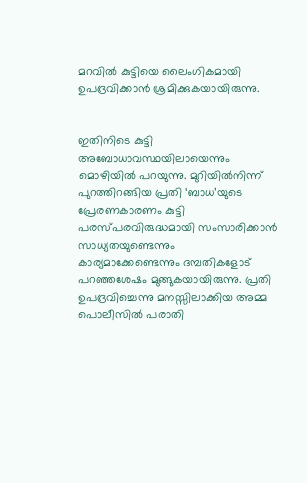മറവിൽ കുട്ടിയെ ലൈംഗികമായി ഉപദ്രവിക്കാൻ ശ്രമിക്കുകയായിരുന്നു.


ഇതിനിടെ കുട്ടി അബോധാവസ്ഥയിലായെന്നും മൊഴിയിൽ പറയുന്നു. മുറിയിൽനിന്ന്‌ പുറത്തിറങ്ങിയ പ്രതി ‘ബാധ’യുടെ പ്രേരണകാരണം കുട്ടി പരസ്പരവിരുദ്ധമായി സംസാരിക്കാൻ സാധ്യതയുണ്ടെന്നും കാര്യമാക്കേണ്ടെന്നും ദമ്പതികളോട്‌ പറഞ്ഞശേഷം മുങ്ങുകയായിരുന്നു. പ്രതി ഉപദ്രവിച്ചെന്നു മനസ്സിലാക്കിയ അമ്മ പൊലീസിൽ പരാതി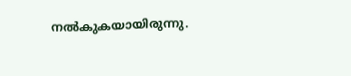നൽകുകയായിരുന്നു.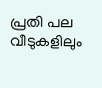പ്രതി പല വീടുകളിലും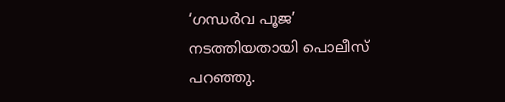‘ഗന്ധർവ പൂജ’ നടത്തിയതായി പൊലീസ്‌ പറഞ്ഞു.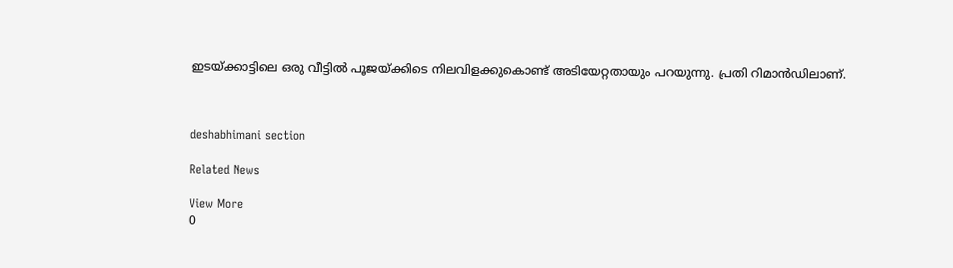ഇടയ്ക്കാട്ടിലെ ഒരു വീട്ടിൽ പൂജയ്‌ക്കിടെ നിലവിളക്കുകൊണ്ട് അടിയേറ്റതായും പറയുന്നു. പ്രതി റിമാൻഡിലാണ്‌.



deshabhimani section

Related News

View More
0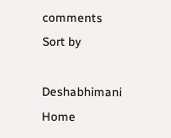comments
Sort by

Deshabhimani
Home